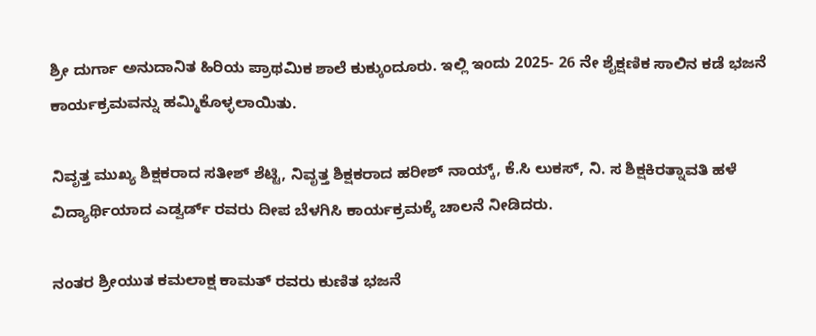ಶ್ರೀ ದುರ್ಗಾ ಅನುದಾನಿತ ಹಿರಿಯ ಪ್ರಾಥಮಿಕ ಶಾಲೆ ಕುಕ್ಕುಂದೂರು. ಇಲ್ಲಿ ಇಂದು 2025- 26 ನೇ ಶೈಕ್ಷಣಿಕ ಸಾಲಿನ ಕಡೆ ಭಜನೆ ಕಾರ್ಯಕ್ರಮವನ್ನು ಹಮ್ಮಿಕೊಳ್ಳಲಾಯಿತು.

ನಿವೃತ್ತ ಮುಖ್ಯ ಶಿಕ್ಷಕರಾದ ಸತೀಶ್ ಶೆಟ್ಟಿ, ನಿವೃತ್ತ ಶಿಕ್ಷಕರಾದ ಹರೀಶ್ ನಾಯ್ಕ್, ಕೆ.ಸಿ ಲುಕಸ್, ನಿ. ಸ ಶಿಕ್ಷಕಿರತ್ನಾವತಿ ಹಳೆ ವಿದ್ಯಾರ್ಥಿಯಾದ ಎಡ್ವರ್ಡ್ ರವರು ದೀಪ ಬೆಳಗಿಸಿ ಕಾರ್ಯಕ್ರಮಕ್ಕೆ ಚಾಲನೆ ನೀಡಿದರು.

ನಂತರ ಶ್ರೀಯುತ ಕಮಲಾಕ್ಷ ಕಾಮತ್ ರವರು ಕುಣಿತ ಭಜನೆ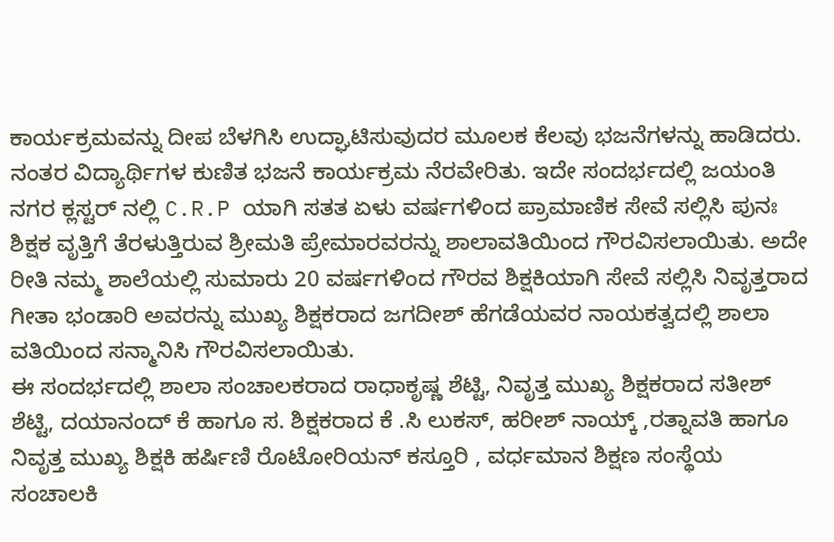ಕಾರ್ಯಕ್ರಮವನ್ನು ದೀಪ ಬೆಳಗಿಸಿ ಉದ್ಘಾಟಿಸುವುದರ ಮೂಲಕ ಕೆಲವು ಭಜನೆಗಳನ್ನು ಹಾಡಿದರು. ನಂತರ ವಿದ್ಯಾರ್ಥಿಗಳ ಕುಣಿತ ಭಜನೆ ಕಾರ್ಯಕ್ರಮ ನೆರವೇರಿತು. ಇದೇ ಸಂದರ್ಭದಲ್ಲಿ ಜಯಂತಿ ನಗರ ಕ್ಲಸ್ಟರ್ ನಲ್ಲಿ C.R.P ಯಾಗಿ ಸತತ ಏಳು ವರ್ಷಗಳಿಂದ ಪ್ರಾಮಾಣಿಕ ಸೇವೆ ಸಲ್ಲಿಸಿ ಪುನಃ ಶಿಕ್ಷಕ ವೃತ್ತಿಗೆ ತೆರಳುತ್ತಿರುವ ಶ್ರೀಮತಿ ಪ್ರೇಮಾರವರನ್ನು ಶಾಲಾವತಿಯಿಂದ ಗೌರವಿಸಲಾಯಿತು. ಅದೇ ರೀತಿ ನಮ್ಮ ಶಾಲೆಯಲ್ಲಿ ಸುಮಾರು 20 ವರ್ಷಗಳಿಂದ ಗೌರವ ಶಿಕ್ಷಕಿಯಾಗಿ ಸೇವೆ ಸಲ್ಲಿಸಿ ನಿವೃತ್ತರಾದ ಗೀತಾ ಭಂಡಾರಿ ಅವರನ್ನು ಮುಖ್ಯ ಶಿಕ್ಷಕರಾದ ಜಗದೀಶ್ ಹೆಗಡೆಯವರ ನಾಯಕತ್ವದಲ್ಲಿ ಶಾಲಾ ವತಿಯಿಂದ ಸನ್ಮಾನಿಸಿ ಗೌರವಿಸಲಾಯಿತು.
ಈ ಸಂದರ್ಭದಲ್ಲಿ ಶಾಲಾ ಸಂಚಾಲಕರಾದ ರಾಧಾಕೃಷ್ಣ ಶೆಟ್ಟಿ, ನಿವೃತ್ತ ಮುಖ್ಯ ಶಿಕ್ಷಕರಾದ ಸತೀಶ್ ಶೆಟ್ಟಿ, ದಯಾನಂದ್ ಕೆ ಹಾಗೂ ಸ. ಶಿಕ್ಷಕರಾದ ಕೆ .ಸಿ ಲುಕಸ್, ಹರೀಶ್ ನಾಯ್ಕ್ ,ರತ್ನಾವತಿ ಹಾಗೂ ನಿವೃತ್ತ ಮುಖ್ಯ ಶಿಕ್ಷಕಿ ಹರ್ಷಿಣಿ ರೊಟೋರಿಯನ್ ಕಸ್ತೂರಿ , ವರ್ಧಮಾನ ಶಿಕ್ಷಣ ಸಂಸ್ಥೆಯ ಸಂಚಾಲಕಿ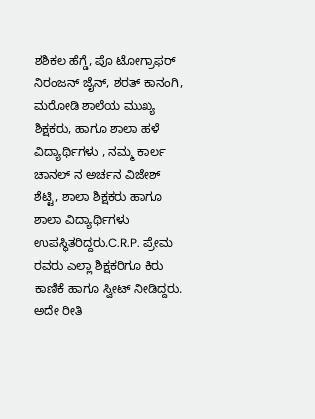ಶಶಿಕಲ ಹೆಗ್ಡೆ, ಪೊ ಟೋಗ್ರಾಫರ್ ನಿರಂಜನ್ ಜೈನ್, ಶರತ್ ಕಾನಂಗಿ, ಮರೋಡಿ ಶಾಲೆಯ ಮುಖ್ಯ ಶಿಕ್ಷಕರು, ಹಾಗೂ ಶಾಲಾ ಹಳೆ ವಿದ್ಯಾರ್ಥಿಗಳು , ನಮ್ಮ ಕಾರ್ಲ ಚಾನಲ್ ನ ಅರ್ಚನ ವಿಜೇಶ್ ಶೆಟ್ಟಿ, ಶಾಲಾ ಶಿಕ್ಷಕರು ಹಾಗೂ ಶಾಲಾ ವಿದ್ಯಾರ್ಥಿಗಳು ಉಪಸ್ಥಿತರಿದ್ದರು.C.R.P. ಪ್ರೇಮ ರವರು ಎಲ್ಲಾ ಶಿಕ್ಷಕರಿಗೂ ಕಿರು ಕಾಣಿಕೆ ಹಾಗೂ ಸ್ವೀಟ್ ನೀಡಿದ್ದರು. ಅದೇ ರೀತಿ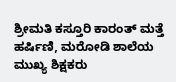ಶ್ರೀಮತಿ ಕಸ್ತೂರಿ ಕಾರಂತ್ ಮತ್ತೆ ಹರ್ಷಿಣಿ, ಮರೋಡಿ ಶಾಲೆಯ ಮುಖ್ಯ ಶಿಕ್ಷಕರು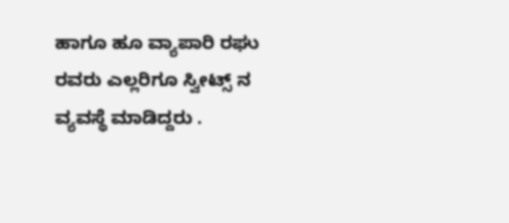ಹಾಗೂ ಹೂ ವ್ಯಾಪಾರಿ ರಘು ರವರು ಎಲ್ಲರಿಗೂ ಸ್ವೀಟ್ಸ್ ನ ವ್ಯವಸ್ಥೆ ಮಾಡಿದ್ದರು .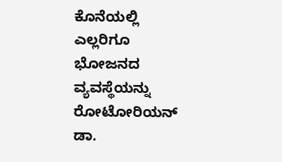ಕೊನೆಯಲ್ಲಿ ಎಲ್ಲರಿಗೂ ಭೋಜನದ ವ್ಯವಸ್ಥೆಯನ್ನು ರೋಟೋರಿಯನ್ ಡಾ.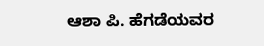ಆಶಾ ಪಿ. ಹೆಗಡೆಯವರ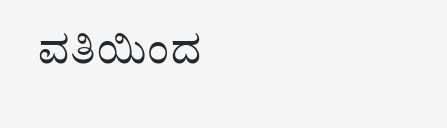ವತಿಯಿಂದ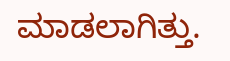ಮಾಡಲಾಗಿತ್ತು.